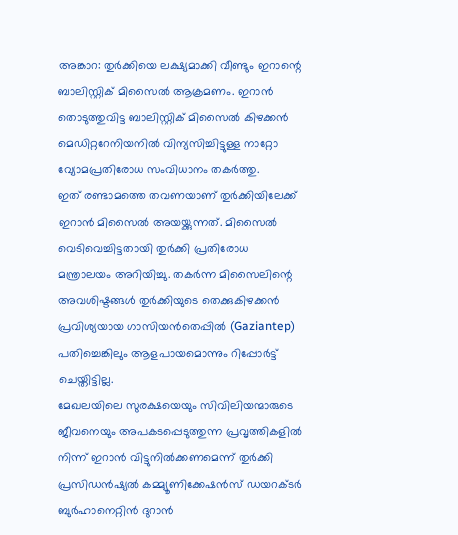അങ്കാറ: തുർക്കിയെ ലക്ഷ്യമാക്കി വീണ്ടും ഇറാന്റെ ബാലിസ്റ്റിക് മിസൈൽ ആക്രമണം. ഇറാൻ തൊടുത്തുവിട്ട ബാലിസ്റ്റിക് മിസൈൽ കിഴക്കൻ മെഡിറ്ററേനിയനിൽ വിന്യസിച്ചിട്ടുള്ള നാറ്റോ വ്യോമപ്രതിരോധ സംവിധാനം തകർത്തു.
ഇത് രണ്ടാമത്തെ തവണയാണ് തുർക്കിയിലേക്ക് ഇറാൻ മിസൈൽ അയയ്ക്കുന്നത്. മിസൈൽ വെടിവെച്ചിട്ടതായി തുർക്കി പ്രതിരോധ മന്ത്രാലയം അറിയിച്ചു. തകർന്ന മിസൈലിന്റെ അവശിഷ്ടങ്ങൾ തുർക്കിയുടെ തെക്കുകിഴക്കൻ പ്രവിശ്യയായ ഗാസിയൻതെപ്പിൽ (Gaziantep) പതിച്ചെങ്കിലും ആളപായമൊന്നും റിപ്പോർട്ട് ചെയ്തിട്ടില്ല.
മേഖലയിലെ സുരക്ഷയെയും സിവിലിയന്മാരുടെ ജീവനെയും അപകടപ്പെടുത്തുന്ന പ്രവൃത്തികളിൽ നിന്ന് ഇറാൻ വിട്ടുനിൽക്കണമെന്ന് തുർക്കി പ്രസിഡൻഷ്യൽ കമ്മ്യൂണിക്കേഷൻസ് ഡയറക്ടർ ബുർഹാനെറ്റിൻ ദുറാൻ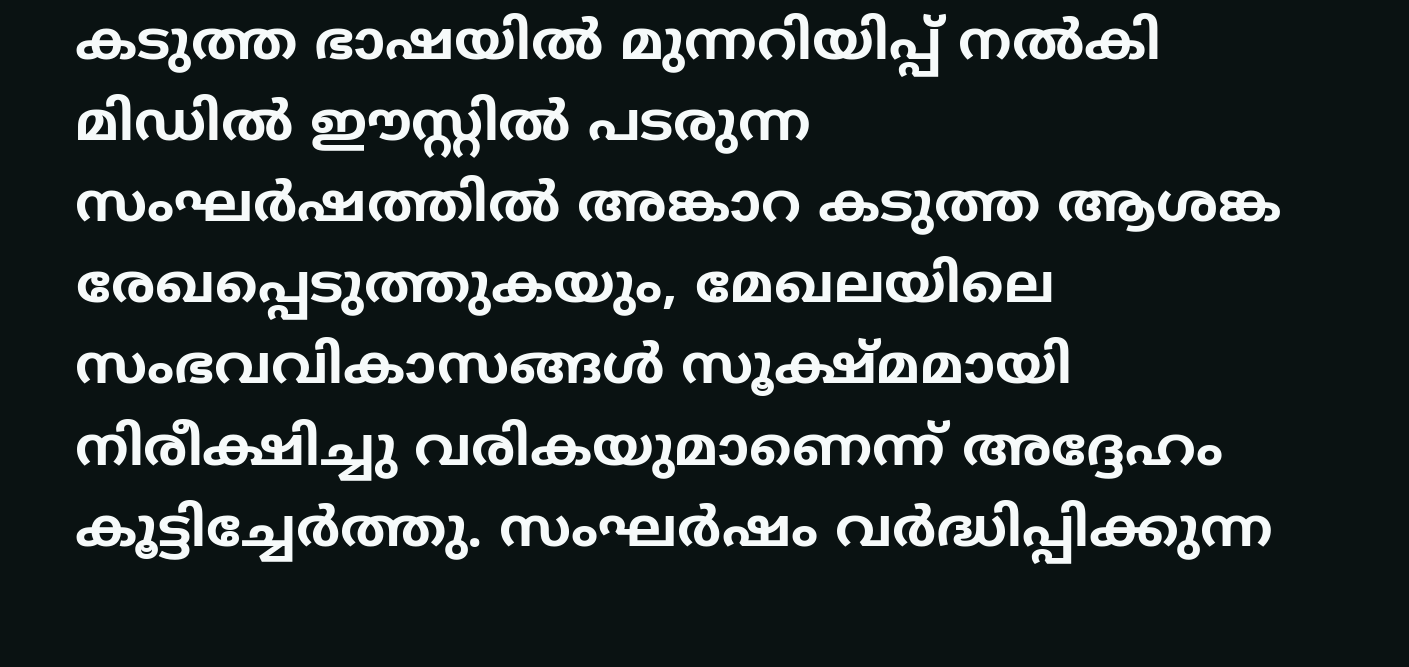കടുത്ത ഭാഷയിൽ മുന്നറിയിപ്പ് നൽകി
മിഡിൽ ഈസ്റ്റിൽ പടരുന്ന സംഘർഷത്തിൽ അങ്കാറ കടുത്ത ആശങ്ക രേഖപ്പെടുത്തുകയും, മേഖലയിലെ സംഭവവികാസങ്ങൾ സൂക്ഷ്മമായി നിരീക്ഷിച്ചു വരികയുമാണെന്ന് അദ്ദേഹം കൂട്ടിച്ചേർത്തു. സംഘർഷം വർദ്ധിപ്പിക്കുന്ന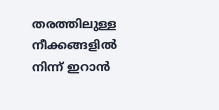തരത്തിലുള്ള നീക്കങ്ങളിൽ നിന്ന് ഇറാൻ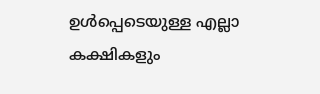ഉൾപ്പെടെയുള്ള എല്ലാ കക്ഷികളും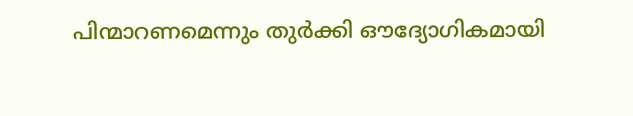പിന്മാറണമെന്നും തുർക്കി ഔദ്യോഗികമായി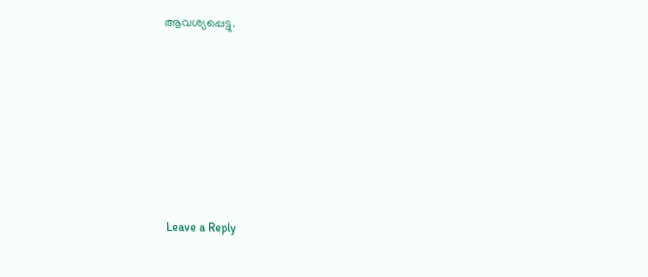ആവശ്യപ്പെട്ടു.









Leave a Reply